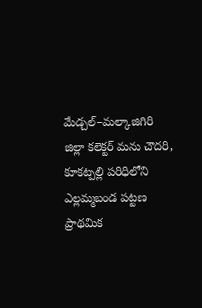మేడ్చల్–మల్కాజిగిరి జిల్లా కలెక్టర్ మను చౌదరి, కూకట్పల్లి పరిధిలోని ఎల్లమ్మబండ పట్టణ ప్రాథమిక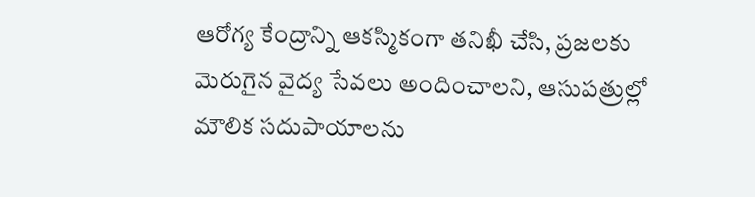ఆరోగ్య కేంద్రాన్ని ఆకస్మికంగా తనిఖీ చేసి, ప్రజలకు మెరుగైన వైద్య సేవలు అందించాలని, ఆసుపత్రుల్లో మౌలిక సదుపాయాలను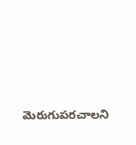మెరుగుపరచాలని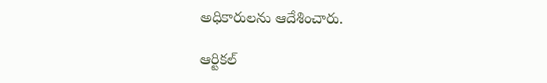అధికారులను ఆదేశించారు.

ఆర్టికల్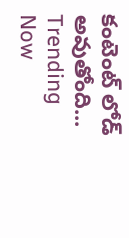కంటెంట్ లోడ్ అవుతోంది...
Trending Now